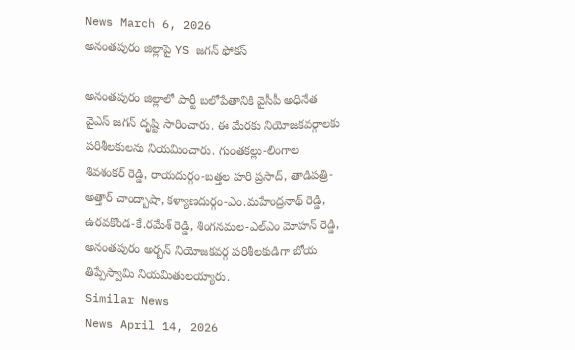News March 6, 2026
అనంతపురం జిల్లాపై YS జగన్ ఫోకస్

అనంతపురం జిల్లాలో పార్టీ బలోపేతానికి వైసీపీ అధినేత వైఎస్ జగన్ దృష్టి సారించారు. ఈ మేరకు నియోజకవర్గాలకు పరిశీలకులను నియమించారు. గుంతకల్లు-లింగాల శివశంకర్ రెడ్డి, రాయదుర్గం-బత్తల హరి ప్రసాద్, తాడిపత్రి-అత్తార్ చాంద్బాషా, కళ్యాణదుర్గం-ఎం.మహేంద్రనాథ్ రెడ్డి, ఉరవకొండ-కే.రమేశ్ రెడ్డి, శింగనమల-ఎల్ఎం మోహన్ రెడ్డి, అనంతపురం అర్బన్ నియోజకవర్గ పరిశీలకుడిగా బోయ తిప్పేస్వామి నియమితులయ్యారు.
Similar News
News April 14, 2026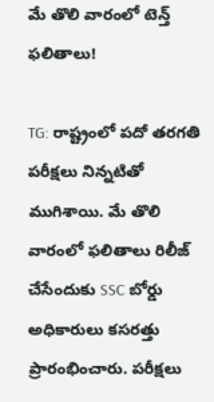మే తొలి వారంలో టెన్త్ ఫలితాలు!

TG: రాష్ట్రంలో పదో తరగతి పరీక్షలు నిన్నటితో ముగిశాయి. మే తొలి వారంలో ఫలితాలు రిలీజ్ చేసేందుకు SSC బోర్డు అధికారులు కసరత్తు ప్రారంభించారు. పరీక్షలు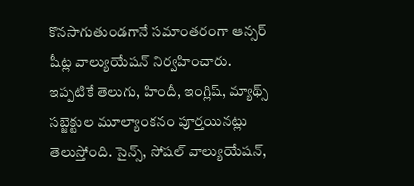కొనసాగుతుండగానే సమాంతరంగా ఆన్సర్ షీట్ల వాల్యుయేషన్ నిర్వహించారు. ఇప్పటికే తెలుగు, హిందీ, ఇంగ్లిష్, మ్యాథ్స్ సబ్జెక్టుల మూల్యాంకనం పూర్తయినట్లు తెలుస్తోంది. సైన్స్, సోషల్ వాల్యుయేషన్,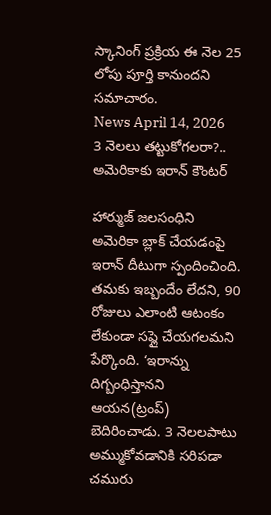స్కానింగ్ ప్రక్రియ ఈ నెల 25 లోపు పూర్తి కానుందని సమాచారం.
News April 14, 2026
3 నెలలు తట్టుకోగలరా?.. అమెరికాకు ఇరాన్ కౌంటర్

హార్ముజ్ జలసంధిని అమెరికా బ్లాక్ చేయడంపై ఇరాన్ దీటుగా స్పందించింది. తమకు ఇబ్బందేం లేదని, 90 రోజులు ఎలాంటి ఆటంకం లేకుండా సప్లై చేయగలమని పేర్కొంది. ‘ఇరాన్ను దిగ్బంధిస్తానని ఆయన(ట్రంప్) బెదిరించాడు. 3 నెలలపాటు అమ్ముకోవడానికి సరిపడా చమురు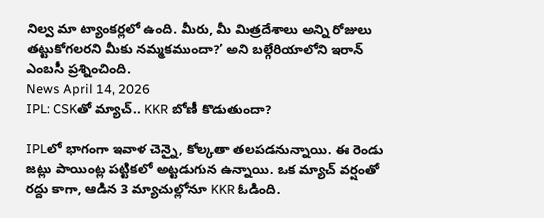నిల్వ మా ట్యాంకర్లలో ఉంది. మీరు, మీ మిత్రదేశాలు అన్ని రోజులు తట్టుకోగలరని మీకు నమ్మకముందా?’ అని బల్గేరియాలోని ఇరాన్ ఎంబసీ ప్రశ్నించింది.
News April 14, 2026
IPL: CSKతో మ్యాచ్.. KKR బోణీ కొడుతుందా?

IPLలో భాగంగా ఇవాళ చెన్నై, కోల్కతా తలపడనున్నాయి. ఈ రెండు జట్లు పాయింట్ల పట్టికలో అట్టడుగున ఉన్నాయి. ఒక మ్యాచ్ వర్షంతో రద్దు కాగా, ఆడిన 3 మ్యాచుల్లోనూ KKR ఓడింది.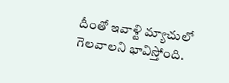దీంతో ఇవాళ్టి మ్యాచులో గెలవాలని భావిస్తోంది.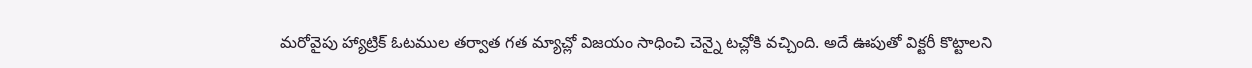మరోవైపు హ్యాట్రిక్ ఓటముల తర్వాత గత మ్యాచ్లో విజయం సాధించి చెన్నై టచ్లోకి వచ్చింది. అదే ఊపుతో విక్టరీ కొట్టాలని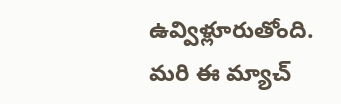ఉవ్విళ్లూరుతోంది. మరి ఈ మ్యాచ్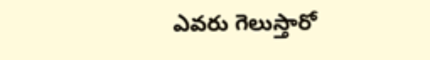ఎవరు గెలుస్తారో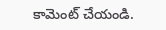కామెంట్ చేయండి.